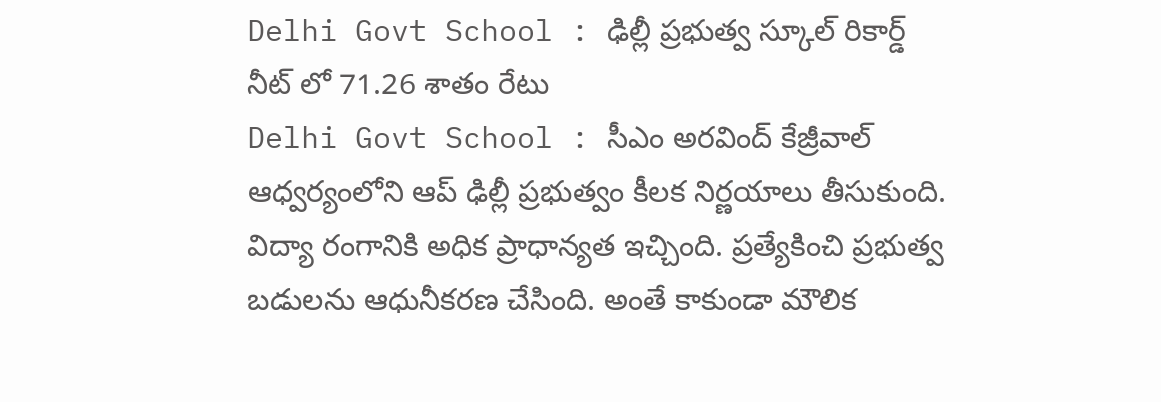Delhi Govt School : ఢిల్లీ ప్రభుత్వ స్కూల్ రికార్డ్
నీట్ లో 71.26 శాతం రేటు
Delhi Govt School : సీఎం అరవింద్ కేజ్రీవాల్ ఆధ్వర్యంలోని ఆప్ ఢిల్లీ ప్రభుత్వం కీలక నిర్ణయాలు తీసుకుంది. విద్యా రంగానికి అధిక ప్రాధాన్యత ఇచ్చింది. ప్రత్యేకించి ప్రభుత్వ బడులను ఆధునీకరణ చేసింది. అంతే కాకుండా మౌలిక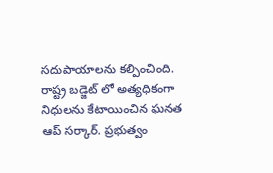సదుపాయాలను కల్పించింది. రాష్ట్ర బడ్జెట్ లో అత్యధికంగా నిధులను కేటాయించిన ఘనత ఆప్ సర్కార్. ప్రభుత్వం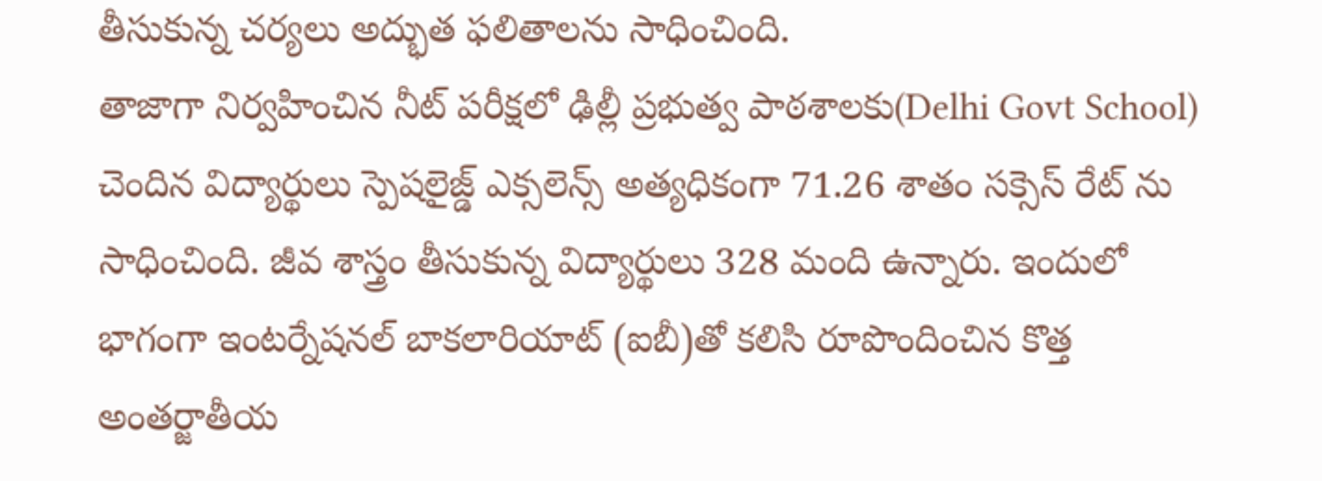తీసుకున్న చర్యలు అద్భుత ఫలితాలను సాధించింది.
తాజాగా నిర్వహించిన నీట్ పరీక్షలో ఢిల్లీ ప్రభుత్వ పాఠశాలకు(Delhi Govt School) చెందిన విద్యార్థులు స్పెషలైజ్డ్ ఎక్సలెన్స్ అత్యధికంగా 71.26 శాతం సక్సెస్ రేట్ ను సాధించింది. జీవ శాస్త్రం తీసుకున్న విద్యార్థులు 328 మంది ఉన్నారు. ఇందులో భాగంగా ఇంటర్నేషనల్ బాకలారియాట్ (ఐబీ)తో కలిసి రూపొందించిన కొత్త అంతర్జాతీయ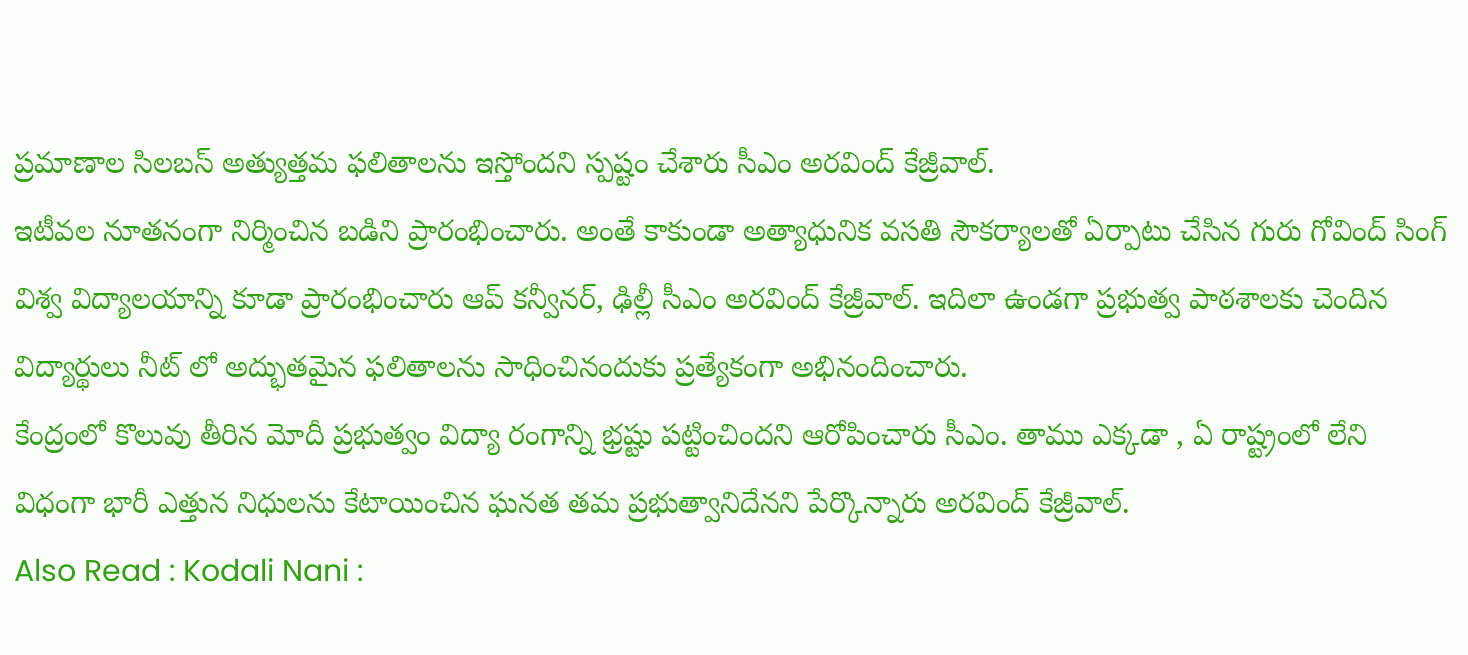ప్రమాణాల సిలబస్ అత్యుత్తమ ఫలితాలను ఇస్తోందని స్పష్టం చేశారు సీఎం అరవింద్ కేజ్రీవాల్.
ఇటీవల నూతనంగా నిర్మించిన బడిని ప్రారంభించారు. అంతే కాకుండా అత్యాధునిక వసతి సౌకర్యాలతో ఏర్పాటు చేసిన గురు గోవింద్ సింగ్ విశ్వ విద్యాలయాన్ని కూడా ప్రారంభించారు ఆప్ కన్వీనర్, ఢిల్లీ సీఎం అరవింద్ కేజ్రీవాల్. ఇదిలా ఉండగా ప్రభుత్వ పాఠశాలకు చెందిన విద్యార్థులు నీట్ లో అద్భుతమైన ఫలితాలను సాధించినందుకు ప్రత్యేకంగా అభినందించారు.
కేంద్రంలో కొలువు తీరిన మోదీ ప్రభుత్వం విద్యా రంగాన్ని భ్రష్టు పట్టించిందని ఆరోపించారు సీఎం. తాము ఎక్కడా , ఏ రాష్ట్రంలో లేని విధంగా భారీ ఎత్తున నిధులను కేటాయించిన ఘనత తమ ప్రభుత్వానిదేనని పేర్కొన్నారు అరవింద్ కేజ్రీవాల్.
Also Read : Kodali Nani :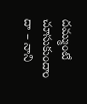దమ్ముంటే చూసుకుందాం దా – నాని